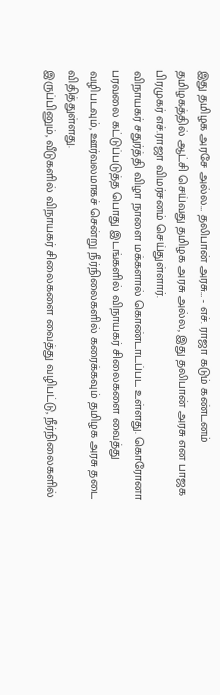இது தமிழக அரசே அல்ல… தலிபான் அரசு… - எச். ராஜா கடும் கண்டனம்
தமிழகத்தில் ஆட்சி செய்வது தமிழக அரசு அல்ல, இது தலிபான் அரசு என பாஜக பிரமுகர் எச்.ராஜா விமர்சனம் செய்துள்ளார்.
விநாயகர் சதுர்த்தி விழா நாளை மக்களால் கொண்டாடப்பட உள்ளது. கொரோனா பரவலை கட்டுப்படுத்த பொது இடங்களில் விநாயகர் சிலைகளை வைத்து வழிபடவும், ஊர்வலமாகச் சென்று நீர்நிலைகளில் கரைக்கவும் தமிழக அரசு தடை விதித்துள்ளது.
இருப்பினும், வீடுகளில் விநாயகர் சிலைகளை வைத்து வழிபட்டு, நீர்நிலைகளில்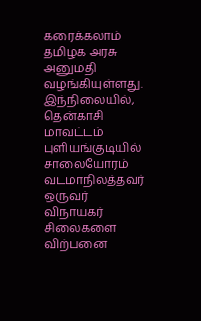கரைக்கலாம் தமிழக அரசு அனுமதி வழங்கியுள்ளது. இந்நிலையில், தென்காசி மாவட்டம் புளியங்குடியில் சாலையோரம் வடமாநிலத்தவர் ஒருவர் விநாயகர் சிலைகளை விற்பனை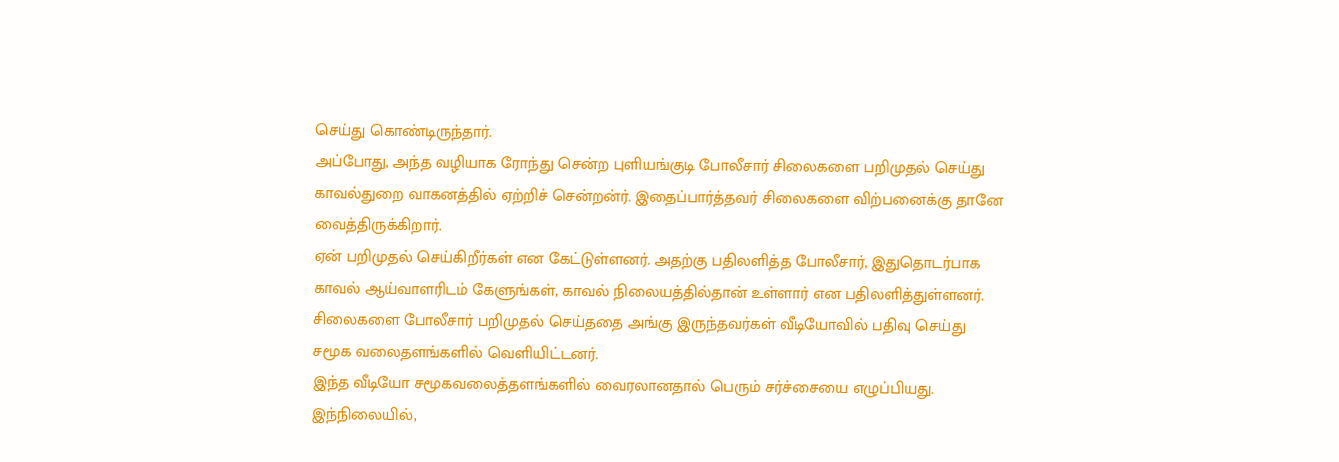செய்து கொண்டிருந்தார்.
அப்போது, அந்த வழியாக ரோந்து சென்ற புளியங்குடி போலீசார் சிலைகளை பறிமுதல் செய்து காவல்துறை வாகனத்தில் ஏற்றிச் சென்றன்ர். இதைப்பார்த்தவர் சிலைகளை விற்பனைக்கு தானே வைத்திருக்கிறார்.
ஏன் பறிமுதல் செய்கிறீர்கள் என கேட்டுள்ளனர். அதற்கு பதிலளித்த போலீசார், இதுதொடர்பாக காவல் ஆய்வாளரிடம் கேளுங்கள், காவல் நிலையத்தில்தான் உள்ளார் என பதிலளித்துள்ளனர். சிலைகளை போலீசார் பறிமுதல் செய்ததை அங்கு இருந்தவர்கள் வீடியோவில் பதிவு செய்து சமூக வலைதளங்களில் வெளியிட்டனர்.
இந்த வீடியோ சமூகவலைத்தளங்களில் வைரலானதால் பெரும் சர்ச்சையை எழுப்பியது. இந்நிலையில்,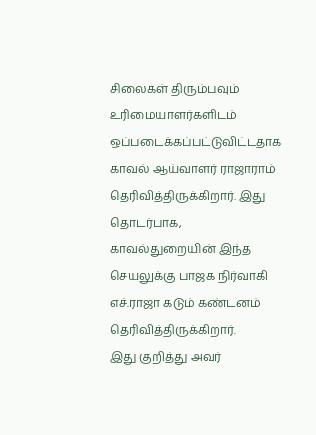சிலைகள் திரும்பவும் உரிமையாளர்களிடம் ஒப்படைக்கப்பட்டுவிட்டதாக காவல் ஆய்வாளர் ராஜாராம் தெரிவித்திருக்கிறார். இது தொடர்பாக, காவல்துறையின் இந்த செயலுக்கு பாஜக நிர்வாகி எச்.ராஜா கடும் கண்டனம் தெரிவித்திருக்கிறார்.
இது குறித்து அவர்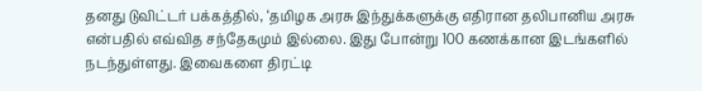தனது டுவிட்டர் பக்கத்தில், ‘தமிழக அரசு இந்துக்களுக்கு எதிரான தலிபானிய அரசு என்பதில் எவ்வித சந்தேகமும் இல்லை. இது போன்று 100 கணக்கான இடங்களில் நடந்துள்ளது. இவைகளை திரட்டி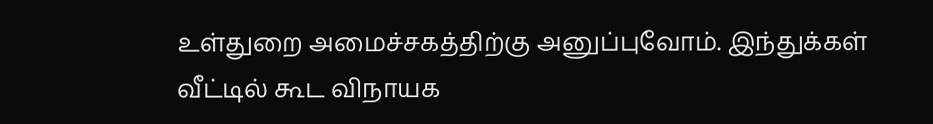உள்துறை அமைச்சகத்திற்கு அனுப்புவோம். இந்துக்கள் வீட்டில் கூட விநாயக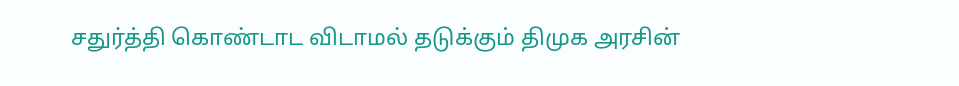சதுர்த்தி கொண்டாட விடாமல் தடுக்கும் திமுக அரசின்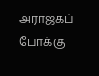அராஜகப் போக்கு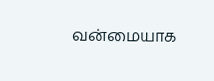வன்மையாக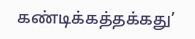கண்டிக்கத்தக்கது’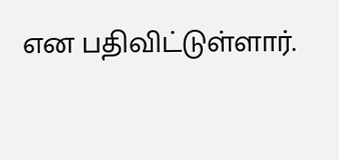என பதிவிட்டுள்ளார்.